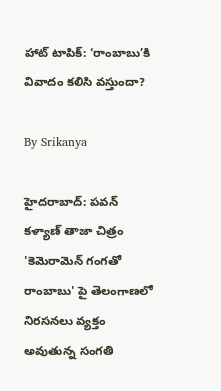హాట్ టాపిక్: ‘రాంబాబు’కి వివాదం కలిసి వస్తుందా?

By Srikanya

హైదరాబాద్: పవన్ కళ్యాణ్ తాజా చిత్రం 'కెమెరామెన్ గంగతో రాంబాబు' పై తెలంగాణలో నిరసనలు వ్యక్తం అవుతున్న సంగతి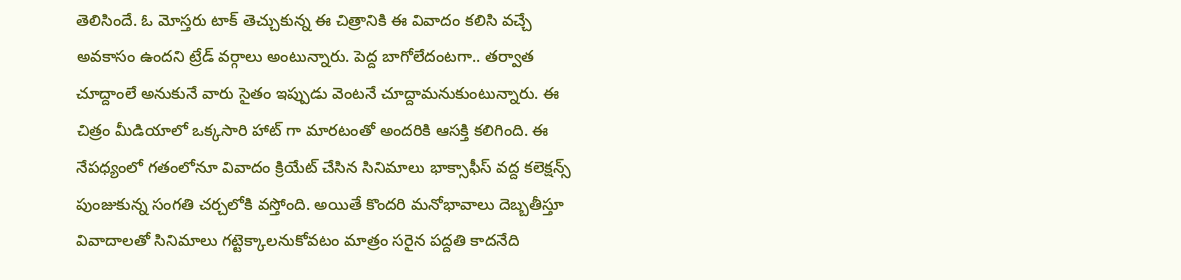తెలిసిందే. ఓ మోస్తరు టాక్ తెచ్చుకున్న ఈ చిత్రానికి ఈ వివాదం కలిసి వచ్చే అవకాసం ఉందని ట్రేడ్ వర్గాలు అంటున్నారు. పెద్ద బాగోలేదంటగా.. తర్వాత చూద్దాంలే అనుకునే వారు సైతం ఇప్పుడు వెంటనే చూద్దామనుకుంటున్నారు. ఈ చిత్రం మీడియాలో ఒక్కసారి హాట్ గా మారటంతో అందరికి ఆసక్తి కలిగింది. ఈ నేపధ్యంలో గతంలోనూ వివాదం క్రియేట్ చేసిన సినిమాలు భాక్సాఫీస్ వద్ద కలెక్షన్స్ పుంజుకున్న సంగతి చర్చలోకి వస్తోంది. అయితే కొందరి మనోభావాలు దెబ్బతీస్తూ వివాదాలతో సినిమాలు గట్టెక్కాలనుకోవటం మాత్రం సరైన పద్దతి కాదనేది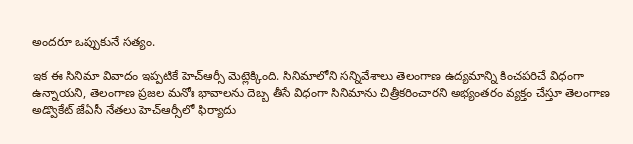అందరూ ఒప్పుకునే సత్యం.

ఇక ఈ సినిమా వివాదం ఇప్పటికే హెచ్‌ఆర్సీ మెట్లెక్కింది. సినిమాలోని సన్నివేశాలు తెలంగాణ ఉద్యమాన్ని కించపరిచే విధంగా ఉన్నాయని, తెలంగాణ ప్రజల మనోః భావాలను దెబ్బ తీసే విధంగా సినిమాను చిత్రీకరించారని అభ్యంతరం వ్యక్తం చేస్తూ తెలంగాణ అడ్వొకేట్ జేఏసీ నేతలు హెచ్‌ఆర్సీలో ఫిర్యాదు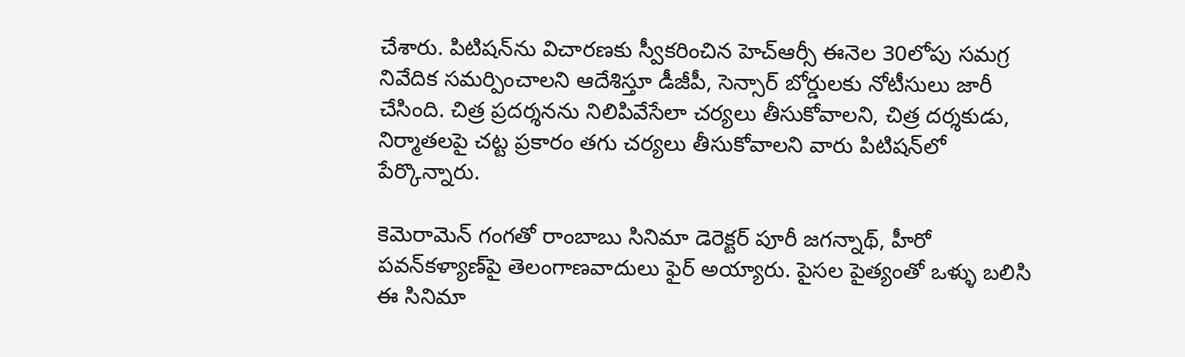చేశారు. పిటిషన్‌ను విచారణకు స్వీకరించిన హెచ్‌ఆర్సీ ఈనెల 30లోపు సమగ్ర నివేదిక సమర్పించాలని ఆదేశిస్తూ డీజీపీ, సెన్సార్ బోర్డులకు నోటీసులు జారీ చేసింది. చిత్ర ప్రదర్శనను నిలిపివేసేలా చర్యలు తీసుకోవాలని, చిత్ర దర్శకుడు, నిర్మాతలపై చట్ట ప్రకారం తగు చర్యలు తీసుకోవాలని వారు పిటిషన్‌లో పేర్కొన్నారు.

కెమెరామెన్ గంగతో రాంబాబు సినిమా డెరెక్టర్ పూరీ జగన్నాథ్, హీరో పవన్‌కళ్యాణ్‌పై తెలంగాణవాదులు ఫైర్ అయ్యారు. పైసల పైత్యంతో ఒళ్ళు బలిసి ఈ సినిమా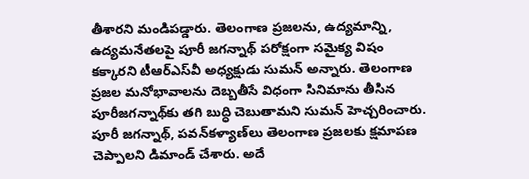తీశారని మండిపడ్డారు. తెలంగాణ ప్రజలను, ఉద్యమాన్ని, ఉద్యమనేతలపై పూరీ జగన్నాథ్ పరోక్షంగా సమైక్య విషం కక్కారని టీఆర్‌ఎస్‌వీ అధ్యక్షుడు సుమన్ అన్నారు. తెలంగాణ ప్రజల మనోభావాలను దెబ్బతీసే విధంగా సినిమాను తీసిన పూరీజగన్నాథ్‌కు తగి బుద్ధి చెబుతామని సుమన్ హెచ్చరించారు. పూరీ జగన్నాథ్, పవన్‌కళ్యాణ్‌లు తెలంగాణ ప్రజలకు క్షమాపణ చెప్పాలని డిమాండ్ చేశారు. అదే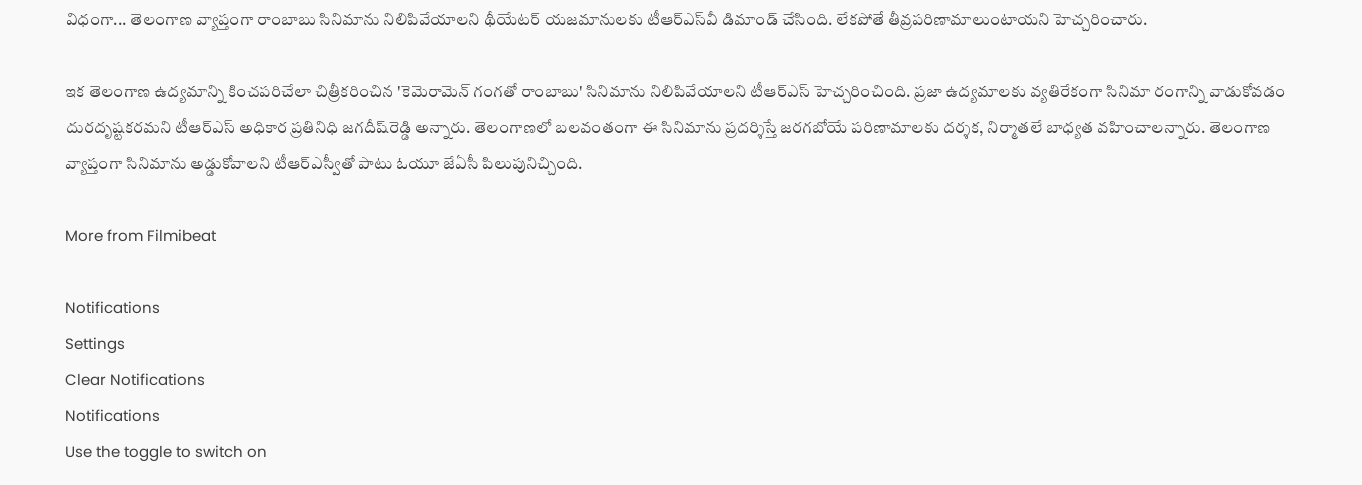విధంగా... తెలంగాణ వ్యాప్తంగా రాంబాబు సినిమాను నిలిపివేయాలని థీయేటర్ యజమానులకు టీఆర్‌ఎస్‌వీ డిమాండ్ చేసింది. లేకపోతే తీవ్రపరిణామాలుంటాయని హెచ్చరించారు.

ఇక తెలంగాణ ఉద్యమాన్ని కించపరిచేలా చిత్రీకరించిన 'కెమెరామెన్ గంగతో రాంబాబు' సినిమాను నిలిపివేయాలని టీఆర్‌ఎస్ హెచ్చరించింది. ప్రజా ఉద్యమాలకు వ్యతిరేకంగా సినిమా రంగాన్ని వాడుకోవడం దురదృష్టకరమని టీఆర్‌ఎస్ అధికార ప్రతినిధి జగదీష్‌రెడ్డి అన్నారు. తెలంగాణలో బలవంతంగా ఈ సినిమాను ప్రదర్శిస్తే జరగబోయే పరిణామాలకు దర్శక, నిర్మాతలే బాధ్యత వహించాలన్నారు. తెలంగాణ వ్యాప్తంగా సినిమాను అడ్డుకోవాలని టీఆర్‌ఎస్వీతో పాటు ఓయూ జేఏసీ పిలుపునిచ్చింది.

More from Filmibeat

Notifications
Settings
Clear Notifications
Notifications
Use the toggle to switch on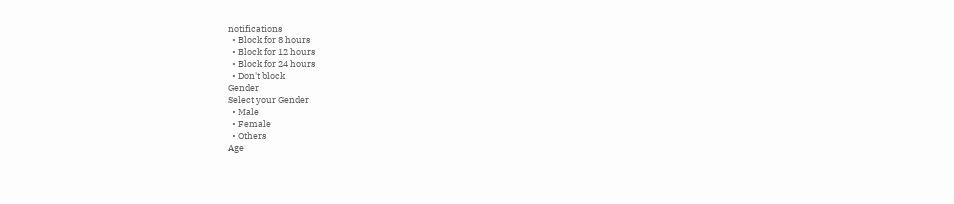notifications
  • Block for 8 hours
  • Block for 12 hours
  • Block for 24 hours
  • Don't block
Gender
Select your Gender
  • Male
  • Female
  • Others
Age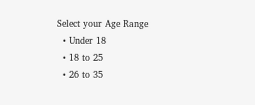Select your Age Range
  • Under 18
  • 18 to 25
  • 26 to 35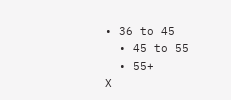• 36 to 45
  • 45 to 55
  • 55+
X